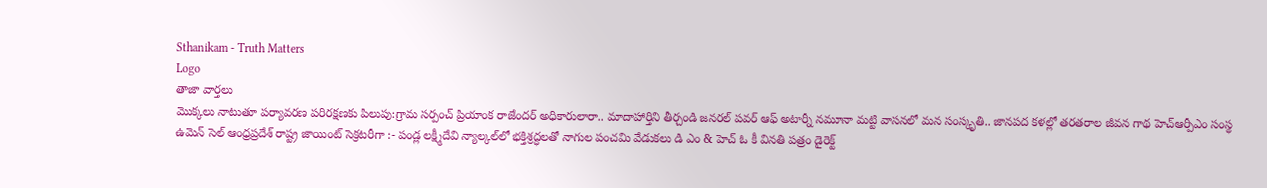Sthanikam - Truth Matters
Logo
తాజా వార్తలు
మొక్కలు నాటుతూ పర్యావరణ పరిరక్షణకు పిలుపు:గ్రామ సర్పంచ్ ప్రియాంక రాజేందర్ అధికారులారా.. మాదాహార్తిని తీర్చండి జనరల్ పవర్ ఆఫ్ అటార్నీ నమూనా మట్టి వాసనలో మన సంస్కృతి.. జానపద కళల్లో తరతరాల జీవన గాథ హెచ్ఆర్పీఎం సంస్థ ఉమెన్ సెల్ ఆంధ్రప్రదేశ్ రాష్ట్ర జాయింట్ సెక్రటరీగా :- పండ్ల లక్ష్మీదేవి న్యాల్కల్‌లో భక్తిశ్రద్ధలతో నాగుల పంచమి వేడుకలు డి ఎం & హెచ్ ఓ కీ వినతి పత్రం డైరెక్ట్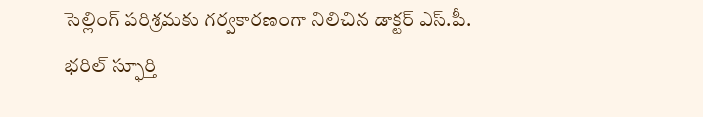సెల్లింగ్ పరిశ్రమకు గర్వకారణంగా నిలిచిన డాక్టర్ ఎస్.పీ. భరిల్ స్ఫూర్తి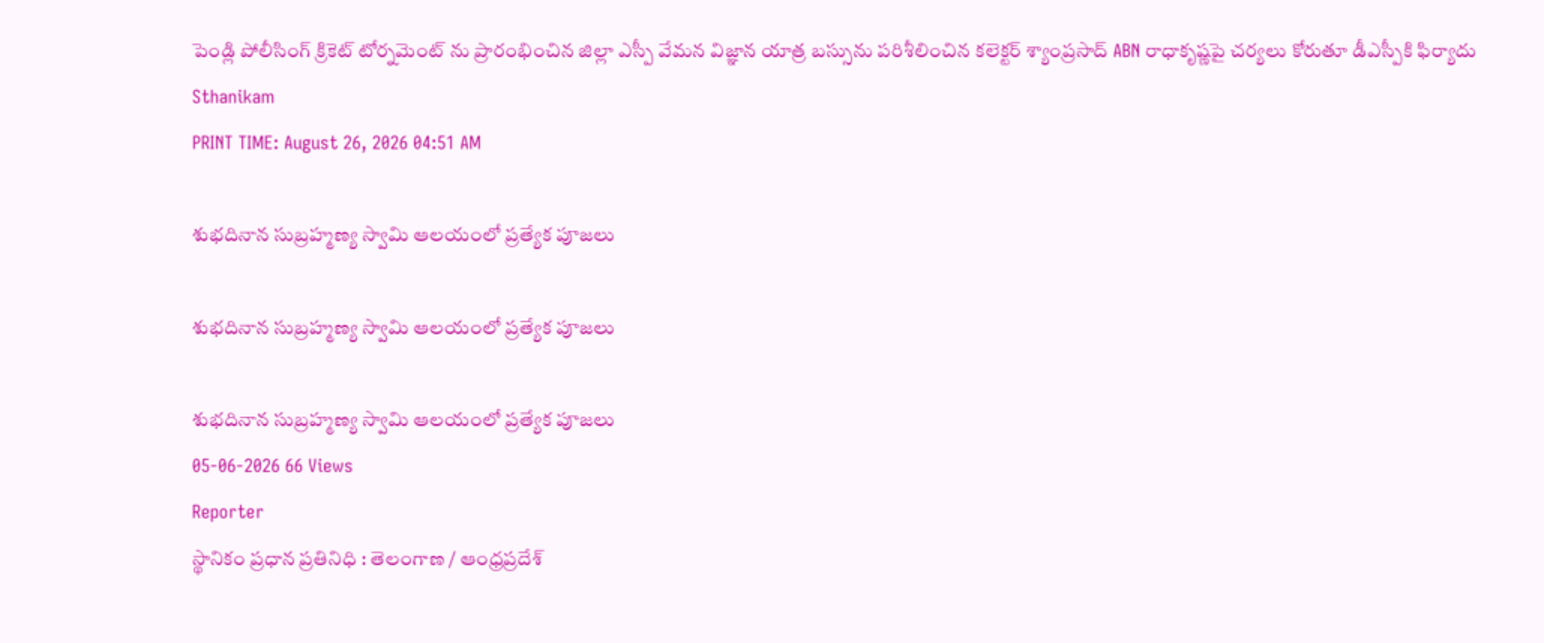పెండ్లి పోలీసింగ్ క్రికెట్ టోర్నమెంట్ ను ప్రారంభించిన జిల్లా ఎస్పీ వేమన విజ్ఞాన యాత్ర బస్సును పరిశీలించిన కలెక్టర్ శ్యాంప్రసాద్ ABN రాధాకృష్ణపై చర్యలు కోరుతూ డీఎస్పీకి ఫిర్యాదు
Sthanikam
PRINT TIME: August 26, 2026 04:51 AM

శుభదినాన సుబ్రహ్మణ్య స్వామి ఆలయంలో ప్రత్యేక పూజలు

శుభదినాన సుబ్రహ్మణ్య స్వామి ఆలయంలో ప్రత్యేక పూజలు

శుభదినాన సుబ్రహ్మణ్య స్వామి ఆలయంలో ప్రత్యేక పూజలు
05-06-2026 66 Views
Reporter
స్థానికం ప్రధాన ప్రతినిధి : తెలంగాణ / ఆంధ్రప్రదేశ్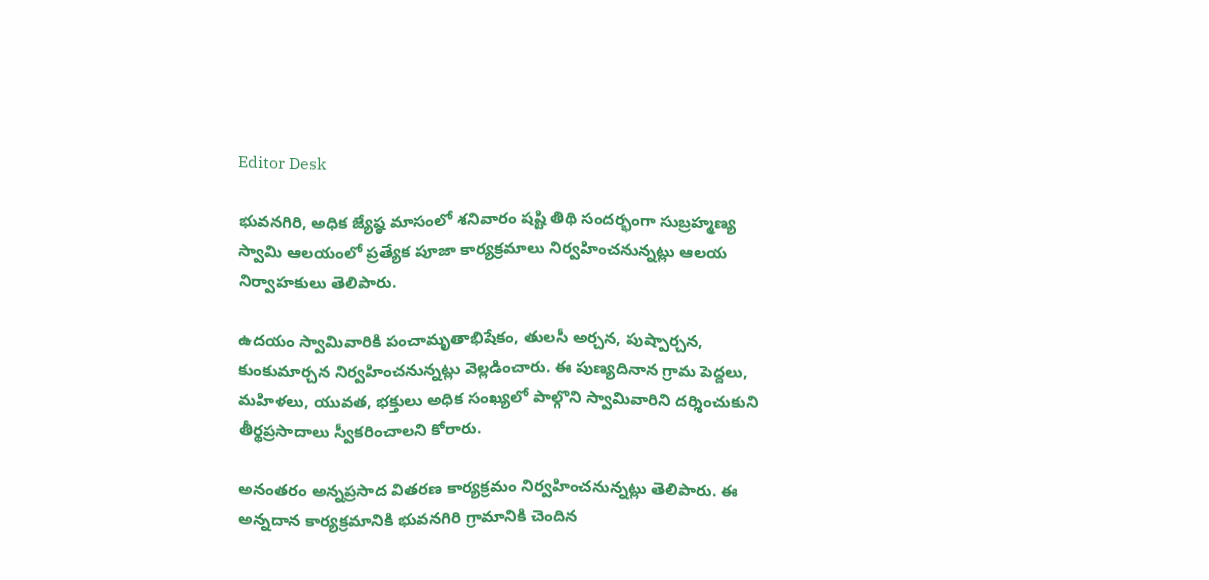Editor Desk

భువనగిరి, అధిక జ్యేష్ఠ మాసంలో శనివారం షష్టి తిథి సందర్భంగా సుబ్రహ్మణ్య స్వామి ఆలయంలో ప్రత్యేక పూజా కార్యక్రమాలు నిర్వహించనున్నట్లు ఆలయ నిర్వాహకులు తెలిపారు.

ఉదయం స్వామివారికి పంచామృతాభిషేకం, తులసీ అర్చన, పుష్పార్చన, కుంకుమార్చన నిర్వహించనున్నట్లు వెల్లడించారు. ఈ పుణ్యదినాన గ్రామ పెద్దలు, మహిళలు, యువత, భక్తులు అధిక సంఖ్యలో పాల్గొని స్వామివారిని దర్శించుకుని తీర్థప్రసాదాలు స్వీకరించాలని కోరారు.

అనంతరం అన్నప్రసాద వితరణ కార్యక్రమం నిర్వహించనున్నట్లు తెలిపారు. ఈ అన్నదాన కార్యక్రమానికి భువనగిరి గ్రామానికి చెందిన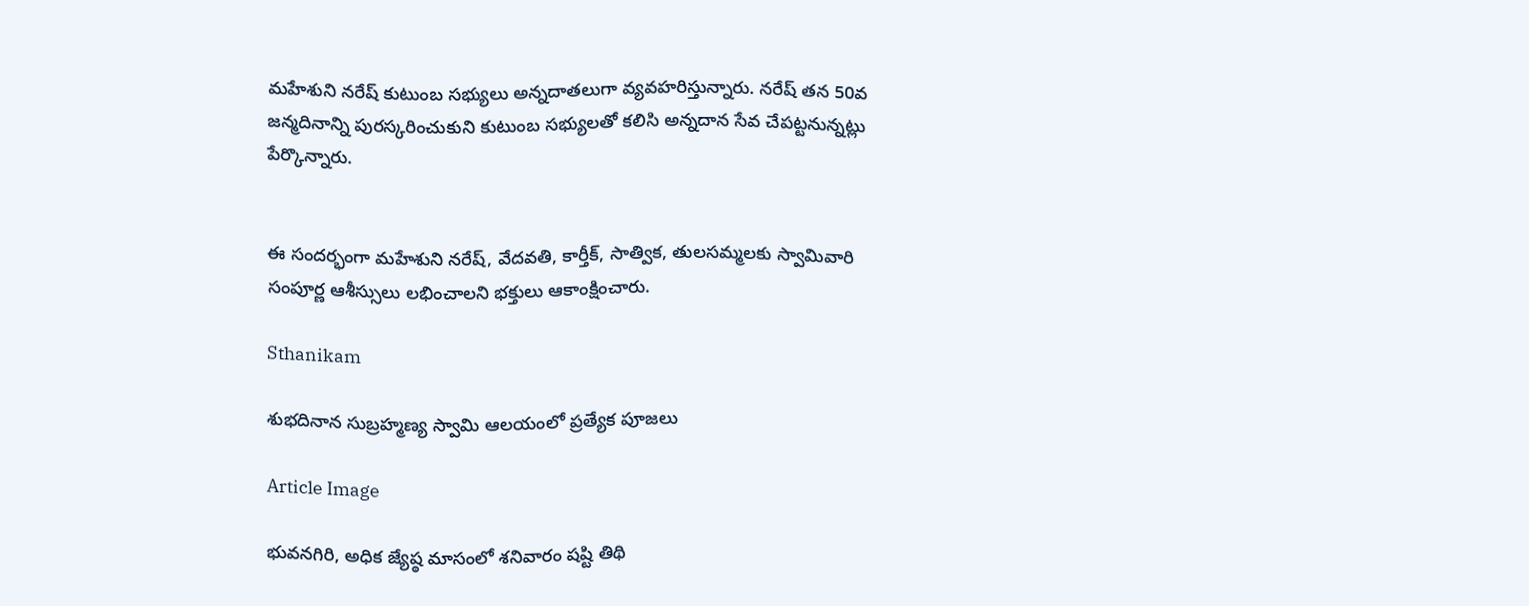మహేశుని నరేష్ కుటుంబ సభ్యులు అన్నదాతలుగా వ్యవహరిస్తున్నారు. నరేష్ తన 50వ జన్మదినాన్ని పురస్కరించుకుని కుటుంబ సభ్యులతో కలిసి అన్నదాన సేవ చేపట్టనున్నట్లు పేర్కొన్నారు.


ఈ సందర్భంగా మహేశుని నరేష్, వేదవతి, కార్తీక్‌, సాత్విక, తులసమ్మలకు స్వామివారి సంపూర్ణ ఆశీస్సులు లభించాలని భక్తులు ఆకాంక్షించారు.

Sthanikam

శుభదినాన సుబ్రహ్మణ్య స్వామి ఆలయంలో ప్రత్యేక పూజలు

Article Image

భువనగిరి, అధిక జ్యేష్ఠ మాసంలో శనివారం షష్టి తిథి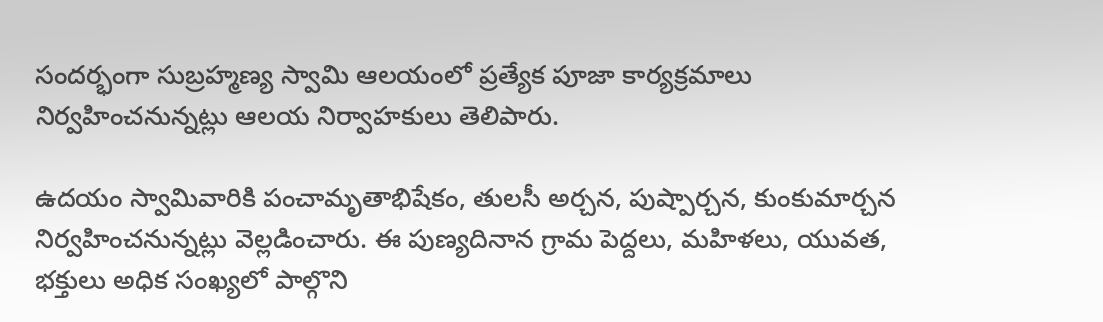సందర్భంగా సుబ్రహ్మణ్య స్వామి ఆలయంలో ప్రత్యేక పూజా కార్యక్రమాలు నిర్వహించనున్నట్లు ఆలయ నిర్వాహకులు తెలిపారు.

ఉదయం స్వామివారికి పంచామృతాభిషేకం, తులసీ అర్చన, పుష్పార్చన, కుంకుమార్చన నిర్వహించనున్నట్లు వెల్లడించారు. ఈ పుణ్యదినాన గ్రామ పెద్దలు, మహిళలు, యువత, భక్తులు అధిక సంఖ్యలో పాల్గొని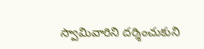స్వామివారిని దర్శించుకుని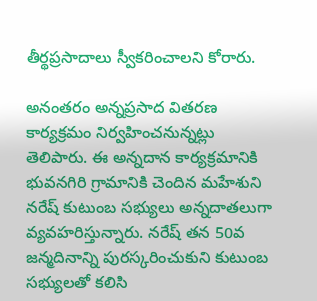తీర్థప్రసాదాలు స్వీకరించాలని కోరారు.

అనంతరం అన్నప్రసాద వితరణ కార్యక్రమం నిర్వహించనున్నట్లు తెలిపారు. ఈ అన్నదాన కార్యక్రమానికి భువనగిరి గ్రామానికి చెందిన మహేశుని నరేష్ కుటుంబ సభ్యులు అన్నదాతలుగా వ్యవహరిస్తున్నారు. నరేష్ తన 50వ జన్మదినాన్ని పురస్కరించుకుని కుటుంబ సభ్యులతో కలిసి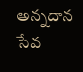అన్నదాన సేవ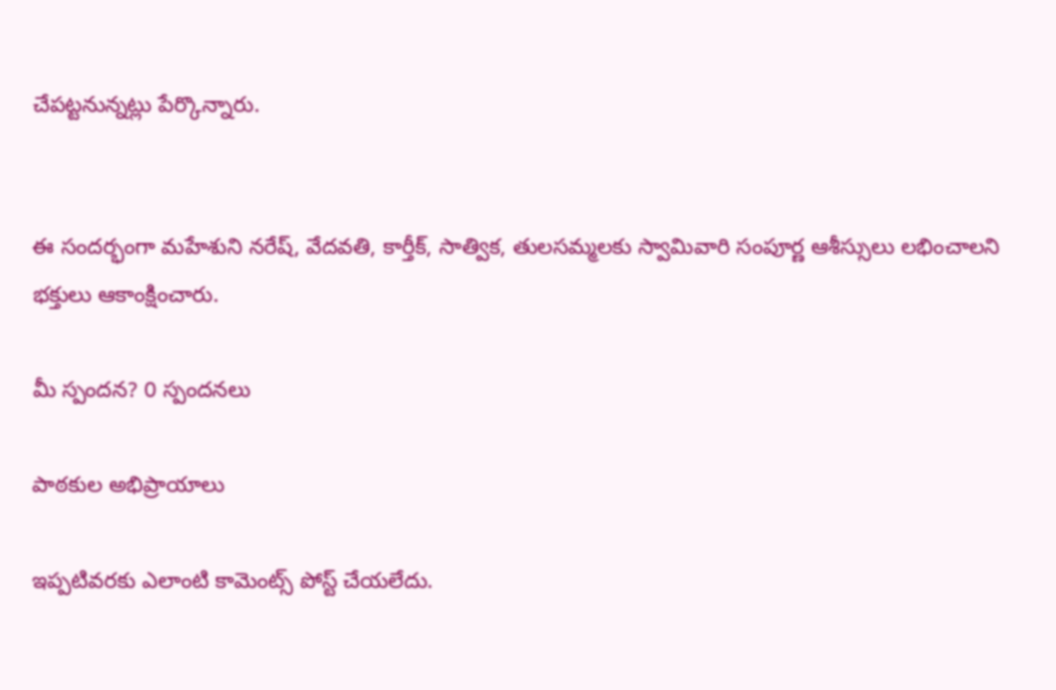చేపట్టనున్నట్లు పేర్కొన్నారు.


ఈ సందర్భంగా మహేశుని నరేష్, వేదవతి, కార్తీక్‌, సాత్విక, తులసమ్మలకు స్వామివారి సంపూర్ణ ఆశీస్సులు లభించాలని భక్తులు ఆకాంక్షించారు.

మీ స్పందన? 0 స్పందనలు

పాఠకుల అభిప్రాయాలు

ఇప్పటివరకు ఎలాంటి కామెంట్స్ పోస్ట్ చేయలేదు.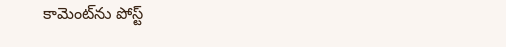కామెంట్‌ను పోస్ట్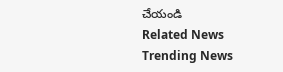చేయండి
Related News
Trending News